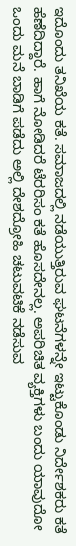ಇದೊಂದು ತನಿಖೆಯ ಕತೆ. ಸಮಾಜದಲ್ಲಿ ನಡೆಯುತ್ತಿರುವ ಘಟನೆಗಳನ್ನೇ ಇಟ್ಟುಕೊಂಡು ನಿರ್ದೇಶಕರು ಕತೆ ಹೆಣೆದಿದ್ದಾರೆ. ಹಾಗೆ ನೋಡಿದರೆ ಟೆರರಿಸಂ ಕತೆ ಹೊಸದೇನಲ್ಲ. ಅಪರಿಚಿತ ವ್ಯಕ್ತಿಗಳು ಬಂದು ಯಾವುದೋ ಒಂದು ಮನೆ ಬಾಡಿಗೆ ಪಡೆದು ಅಲ್ಲಿ ದೇಶದ್ರೋಹಿ ಚಟುವಟಿಕೆ ನಡೆಸುವ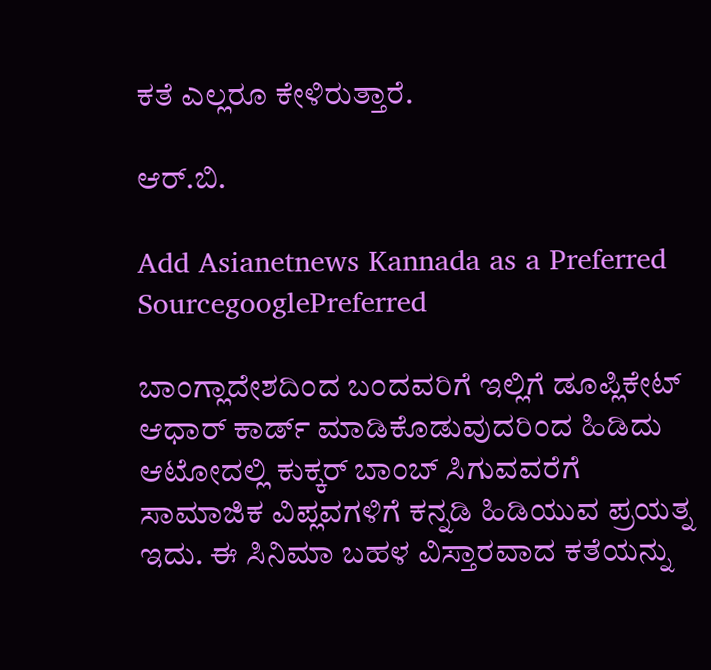ಕತೆ ಎಲ್ಲರೂ ಕೇಳಿರುತ್ತಾರೆ.

ಆರ್‌.ಬಿ.

Add Asianetnews Kannada as a Preferred SourcegooglePreferred

ಬಾಂಗ್ಲಾದೇಶದಿಂದ ಬಂದವರಿಗೆ ಇಲ್ಲಿಗೆ ಡೂಪ್ಲಿಕೇಟ್ ಆಧಾರ್‌ ಕಾರ್ಡ್ ಮಾಡಿಕೊಡುವುದರಿಂದ ಹಿಡಿದು ಆಟೋದಲ್ಲಿ ಕುಕ್ಕರ್ ಬಾಂಬ್ ಸಿಗುವವರೆಗೆ ಸಾಮಾಜಿಕ ವಿಪ್ಲವಗಳಿಗೆ ಕನ್ನಡಿ ಹಿಡಿಯುವ ಪ್ರಯತ್ನ ಇದು. ಈ ಸಿನಿಮಾ ಬಹಳ ವಿಸ್ತಾರವಾದ ಕತೆಯನ್ನು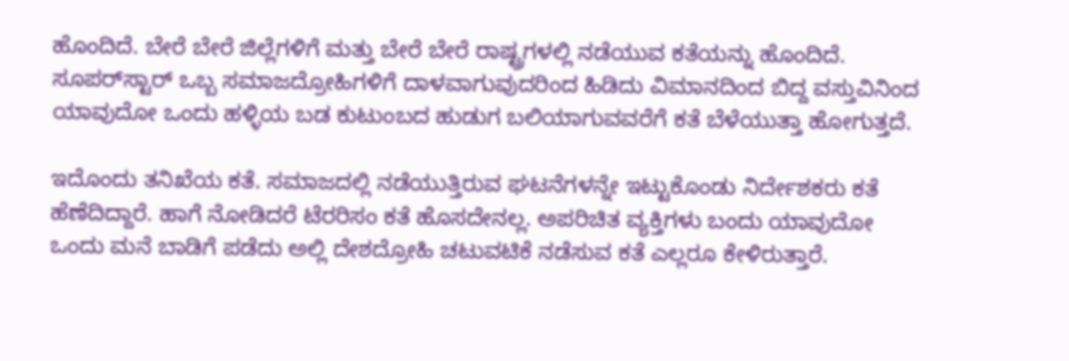ಹೊಂದಿದೆ. ಬೇರೆ ಬೇರೆ ಜಿಲ್ಲೆಗಳಿಗೆ ಮತ್ತು ಬೇರೆ ಬೇರೆ ರಾಷ್ಟ್ರಗಳಲ್ಲಿ ನಡೆಯುವ ಕತೆಯನ್ನು ಹೊಂದಿದೆ. ಸೂಪರ್‌ಸ್ಟಾರ್‌ ಒಬ್ಬ ಸಮಾಜದ್ರೋಹಿಗಳಿಗೆ ದಾಳವಾಗುವುದರಿಂದ ಹಿಡಿದು ವಿಮಾನದಿಂದ ಬಿದ್ದ ವಸ್ತುವಿನಿಂದ ಯಾವುದೋ ಒಂದು ಹಳ್ಳಿಯ ಬಡ ಕುಟುಂಬದ ಹುಡುಗ ಬಲಿಯಾಗುವವರೆಗೆ ಕತೆ ಬೆಳೆಯುತ್ತಾ ಹೋಗುತ್ತದೆ.

ಇದೊಂದು ತನಿಖೆಯ ಕತೆ. ಸಮಾಜದಲ್ಲಿ ನಡೆಯುತ್ತಿರುವ ಘಟನೆಗಳನ್ನೇ ಇಟ್ಟುಕೊಂಡು ನಿರ್ದೇಶಕರು ಕತೆ ಹೆಣೆದಿದ್ದಾರೆ. ಹಾಗೆ ನೋಡಿದರೆ ಟೆರರಿಸಂ ಕತೆ ಹೊಸದೇನಲ್ಲ. ಅಪರಿಚಿತ ವ್ಯಕ್ತಿಗಳು ಬಂದು ಯಾವುದೋ ಒಂದು ಮನೆ ಬಾಡಿಗೆ ಪಡೆದು ಅಲ್ಲಿ ದೇಶದ್ರೋಹಿ ಚಟುವಟಿಕೆ ನಡೆಸುವ ಕತೆ ಎಲ್ಲರೂ ಕೇಳಿರುತ್ತಾರೆ.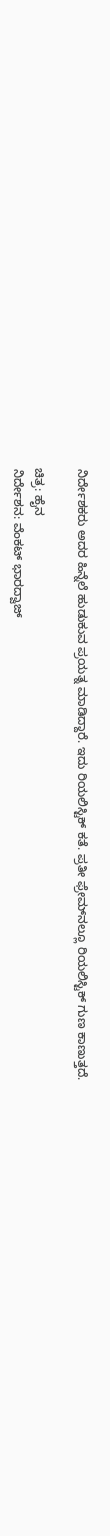ನಿರ್ದೇಶಕರು ಅದರ ಹಿನ್ನೆಲೆ ಹುಡುಕುವ ಪ್ರಯತ್ನ ಮಾಡಿದ್ದಾರೆ. ಇದು ರಿಯಲಿಸ್ಟಿಕ್‌ ಕತೆ. ಪ್ರತೀ ಫ್ರೇಮ್‌ನಲ್ಲೂ ರಿಯಲಿಸ್ಟಿಕ್‌ ಗುಣ ಕಾಣುತ್ತದೆ.

ಚಿತ್ರ: ಹೈನ
ನಿರ್ದೇಶನ: ವೆಂಕಟ್ ಭಾರದ್ವಾಜ್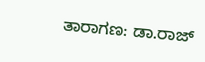ತಾರಾಗಣ: ಡಾ.ರಾಜ್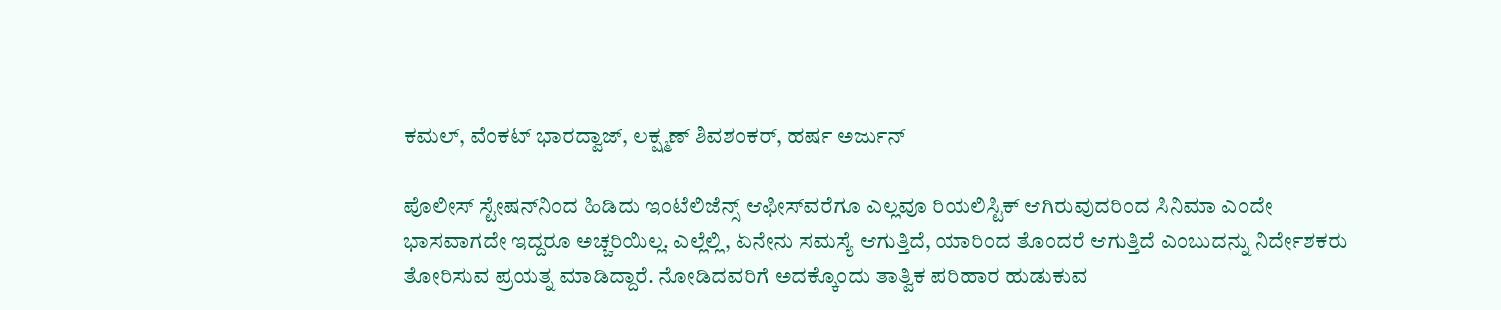ಕಮಲ್, ವೆಂಕಟ್ ಭಾರದ್ವಾಜ್, ಲಕ್ಷ್ಮಣ್ ಶಿವಶಂಕರ್, ಹರ್ಷ ಅರ್ಜುನ್

ಪೊಲೀಸ್‌ ಸ್ಟೇಷನ್‌ನಿಂದ ಹಿಡಿದು ಇಂಟೆಲಿಜೆನ್ಸ್‌ ಆಫೀಸ್‌ವರೆಗೂ ಎಲ್ಲವೂ ರಿಯಲಿಸ್ಟಿಕ್‌ ಆಗಿರುವುದರಿಂದ ಸಿನಿಮಾ ಎಂದೇ ಭಾಸವಾಗದೇ ಇದ್ದರೂ ಅಚ್ಚರಿಯಿಲ್ಲ. ಎಲ್ಲೆಲ್ಲಿ, ಏನೇನು ಸಮಸ್ಯೆ ಆಗುತ್ತಿದೆ, ಯಾರಿಂದ ತೊಂದರೆ ಆಗುತ್ತಿದೆ ಎಂಬುದನ್ನು ನಿರ್ದೇಶಕರು ತೋರಿಸುವ ಪ್ರಯತ್ನ ಮಾಡಿದ್ದಾರೆ. ನೋಡಿದವರಿಗೆ ಅದಕ್ಕೊಂದು ತಾತ್ವಿಕ ಪರಿಹಾರ ಹುಡುಕುವ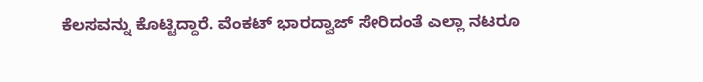ಕೆಲಸವನ್ನು ಕೊಟ್ಟಿದ್ದಾರೆ. ವೆಂಕಟ್‌ ಭಾರದ್ವಾಜ್‌ ಸೇರಿದಂತೆ ಎಲ್ಲಾ ನಟರೂ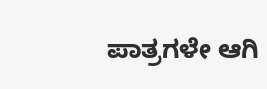ಪಾತ್ರಗಳೇ ಆಗಿ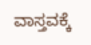ವಾಸ್ತವಕ್ಕೆ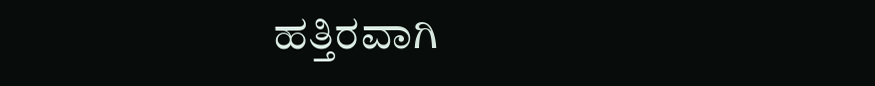ಹತ್ತಿರವಾಗಿ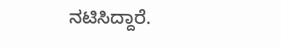ನಟಿಸಿದ್ದಾರೆ.